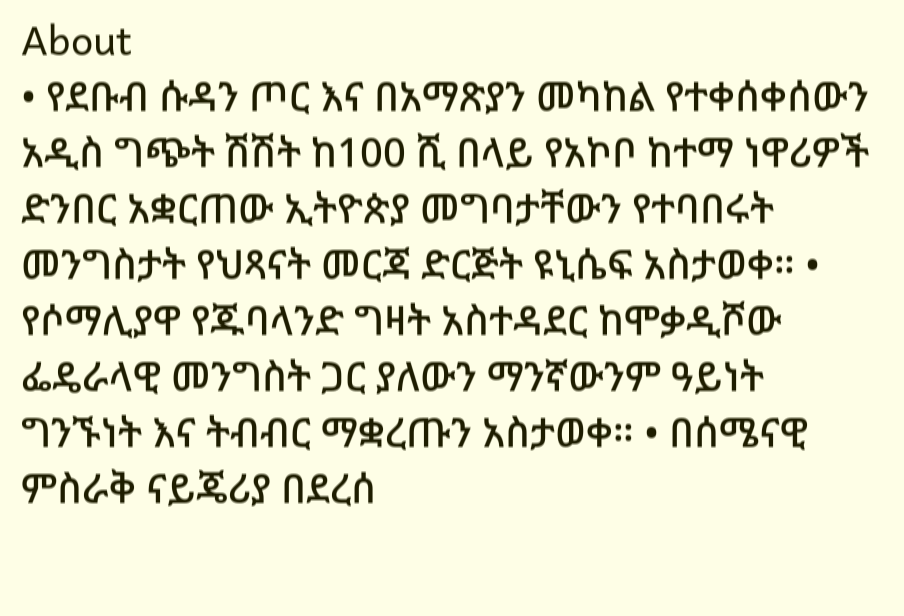About
• የደቡብ ሱዳን ጦር እና በአማጽያን መካከል የተቀሰቀሰውን አዲስ ግጭት ሽሽት ከ100 ሺ በላይ የአኮቦ ከተማ ነዋሪዎች ድንበር አቋርጠው ኢትዮጵያ መግባታቸውን የተባበሩት መንግስታት የህጻናት መርጃ ድርጅት ዩኒሴፍ አስታወቀ። • የሶማሊያዋ የጁባላንድ ግዛት አስተዳደር ከሞቃዲሾው ፌዴራላዊ መንግስት ጋር ያለውን ማንኛውንም ዓይነት ግንኙነት እና ትብብር ማቋረጡን አስታወቀ። • በሰሜናዊ ምስራቅ ናይጄሪያ በደረሰ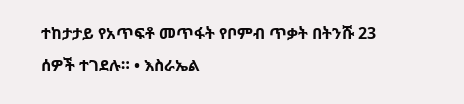ተከታታይ የአጥፍቶ መጥፋት የቦምብ ጥቃት በትንሹ 23 ሰዎች ተገደሉ። • እስራኤል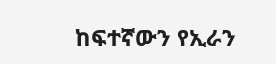ከፍተኛውን የኢራን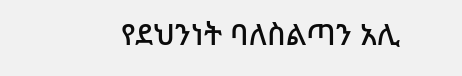የደህንነት ባለስልጣን አሊ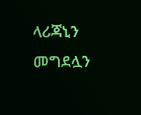ላሪጃኒን መግደሏን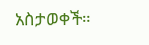አስታወቀች።